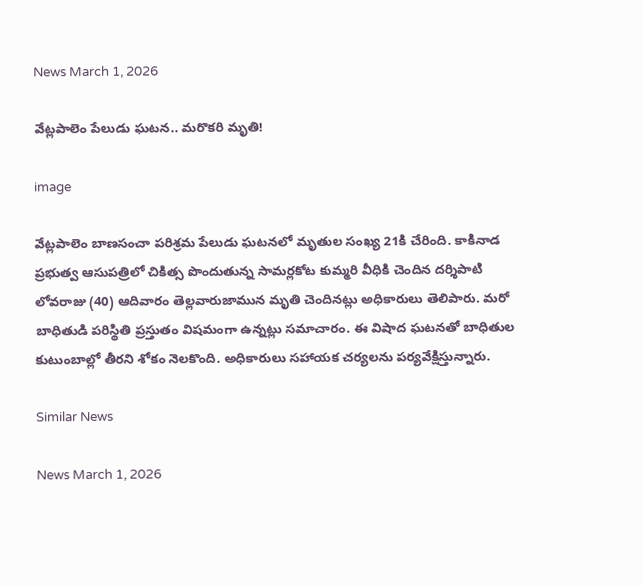News March 1, 2026

వేట్లపాలెం పేలుడు ఘటన.. మరొకరి మృతి!

image

వేట్లపాలెం బాణసంచా పరిశ్రమ పేలుడు ఘటనలో మృతుల సంఖ్య 21కి చేరింది. కాకినాడ ప్రభుత్వ ఆసుపత్రిలో చికిత్స పొందుతున్న సామర్లకోట కుమ్మరి వీధికి చెందిన దర్శిపాటి లోవరాజు (40) ఆదివారం తెల్లవారుజామున మృతి చెందినట్లు అధికారులు తెలిపారు. మరో బాధితుడి పరిస్థితి ప్రస్తుతం విషమంగా ఉన్నట్లు సమాచారం. ఈ విషాద ఘటనతో బాధితుల కుటుంబాల్లో తీరని శోకం నెలకొంది. అధికారులు సహాయక చర్యలను పర్యవేక్షిస్తున్నారు.

Similar News

News March 1, 2026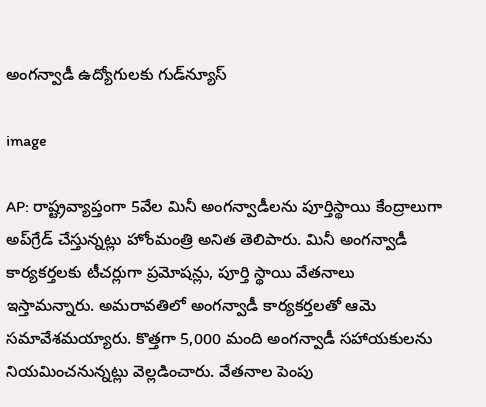అంగన్వాడీ ఉద్యోగులకు గుడ్‌న్యూస్

image

AP: రాష్ట్రవ్యాప్తంగా 5వేల మినీ అంగన్వాడీలను పూర్తిస్థాయి కేంద్రాలుగా అప్‌గ్రేడ్ చేస్తున్నట్లు హోంమంత్రి అనిత తెలిపారు. మినీ అంగన్వాడీ కార్యకర్తలకు టీచర్లుగా ప్రమోషన్లు, పూర్తి స్థాయి వేతనాలు ఇస్తామన్నారు. అమరావతిలో అంగన్వాడీ కార్యకర్తలతో ఆమె సమావేశమయ్యారు. కొత్తగా 5,000 మంది అంగన్వాడీ సహాయకులను నియమించనున్నట్లు వెల్లడించారు. వేతనాల పెంపు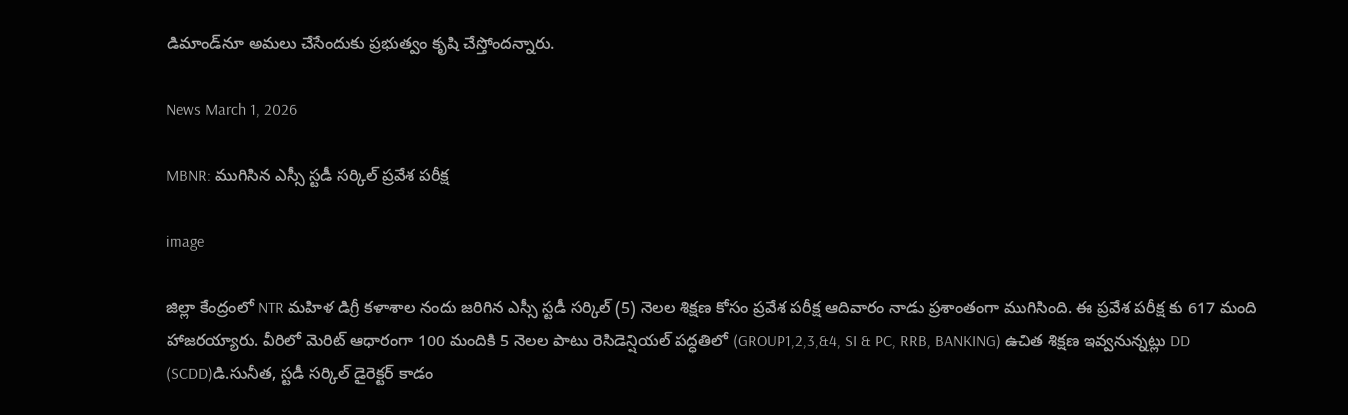డిమాండ్‌నూ అమలు చేసేందుకు ప్రభుత్వం కృషి చేస్తోందన్నారు.

News March 1, 2026

MBNR: ముగిసిన ఎస్సీ స్టడీ సర్కిల్ ప్రవేశ పరీక్ష

image

జిల్లా కేంద్రంలో NTR మహిళ డిగ్రీ కళాశాల నందు జరిగిన ఎస్సీ స్టడీ సర్కిల్ (5) నెలల శిక్షణ కోసం ప్రవేశ పరీక్ష ఆదివారం నాడు ప్రశాంతంగా ముగిసింది. ఈ ప్రవేశ పరీక్ష కు 617 మంది హాజరయ్యారు. వీరిలో మెరిట్ ఆధారంగా 100 మందికి 5 నెలల పాటు రెసిడెన్షియల్ పద్ధతిలో (GROUP1,2,3,&4, SI & PC, RRB, BANKING) ఉచిత శిక్షణ ఇవ్వనున్నట్లు DD (SCDD)డి.సునీత, స్టడీ సర్కిల్ డైరెక్టర్ కాడం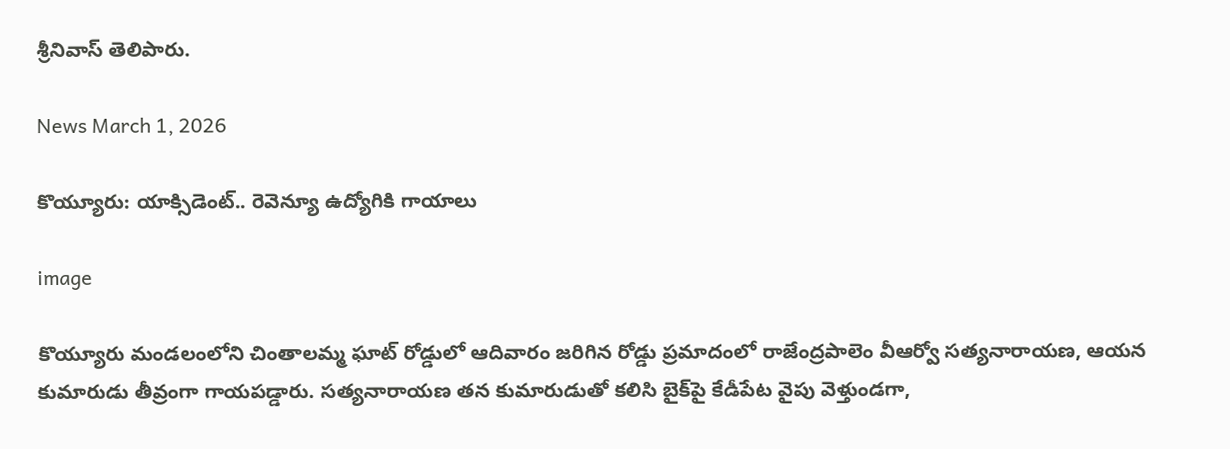శ్రీనివాస్ తెలిపారు.

News March 1, 2026

కొయ్యూరు: యాక్సిడెంట్.. రెవెన్యూ ఉద్యోగికి గాయాలు

image

కొయ్యూరు మండలంలోని చింతాలమ్మ ఘాట్ రోడ్డులో ఆదివారం జరిగిన రోడ్డు ప్రమాదంలో రాజేంద్రపాలెం వీఆర్వో సత్యనారాయణ, ఆయన కుమారుడు తీవ్రంగా గాయపడ్డారు. సత్యనారాయణ తన కుమారుడుతో కలిసి బైక్‌పై కేడీపేట వైపు వెళ్తుండగా,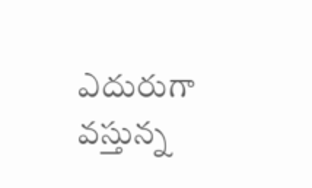ఎదురుగా వస్తున్న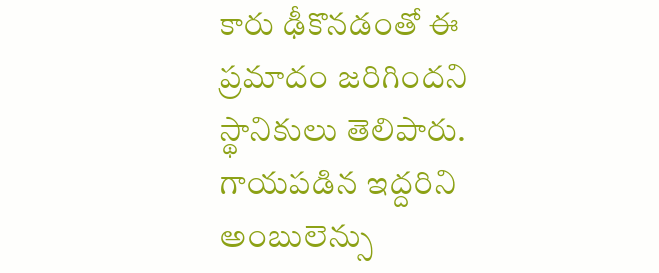కారు ఢీకొనడంతో ఈ ప్రమాదం జరిగిందని స్థానికులు తెలిపారు. గాయపడిన ఇద్దరిని అంబులెన్సు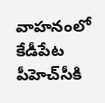వాహనంలో కేడీపేట పీహెచ్‌సీకి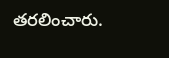తరలించారు.